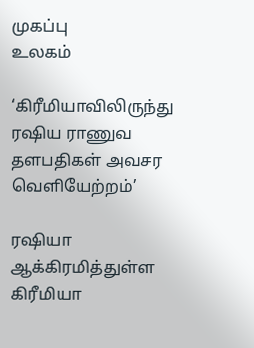முகப்பு
உலகம்

‘கிரீமியாவிலிருந்து ரஷிய ராணுவ தளபதிகள் அவசர வெளியேற்றம்’

ரஷியா ஆக்கிரமித்துள்ள கிரீமியா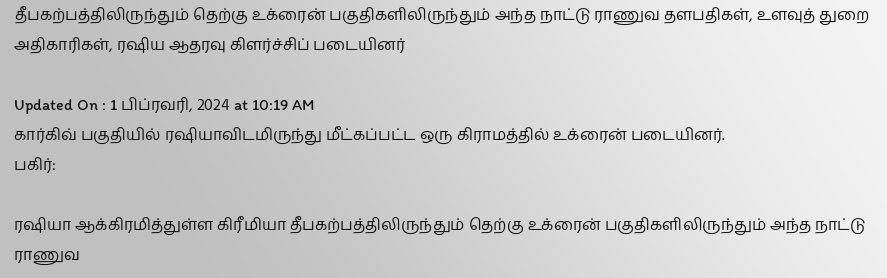தீபகற்பத்திலிருந்தும் தெற்கு உக்ரைன் பகுதிகளிலிருந்தும் அந்த நாட்டு ராணுவ தளபதிகள், உளவுத் துறை அதிகாரிகள், ரஷிய ஆதரவு கிளர்ச்சிப் படையினர்

Updated On : 1 பிப்ரவரி, 2024 at 10:19 AM
கார்கிவ் பகுதியில் ரஷியாவிடமிருந்து மீட்கப்பட்ட ஒரு கிராமத்தில் உக்ரைன் படையினர்.
பகிர்:

ரஷியா ஆக்கிரமித்துள்ள கிரீமியா தீபகற்பத்திலிருந்தும் தெற்கு உக்ரைன் பகுதிகளிலிருந்தும் அந்த நாட்டு ராணுவ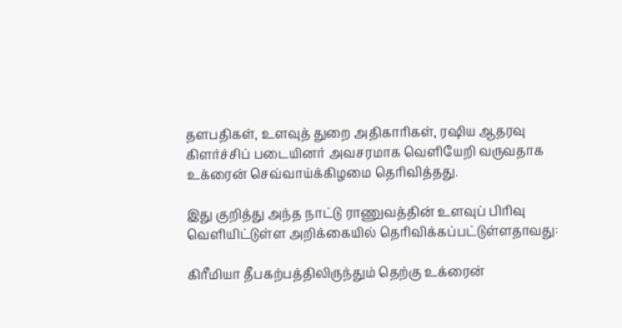தளபதிகள், உளவுத் துறை அதிகாரிகள், ரஷிய ஆதரவு கிளர்ச்சிப் படையினர் அவசரமாக வெளியேறி வருவதாக உக்ரைன் செவ்வாய்க்கிழமை தெரிவித்தது.

இது குறித்து அந்த நாட்டு ராணுவத்தின் உளவுப் பிரிவு வெளியிட்டுள்ள அறிக்கையில் தெரிவிக்கப்பட்டுள்ளதாவது:

கிரீமியா தீபகற்பத்திலிருந்தும் தெற்கு உக்ரைன்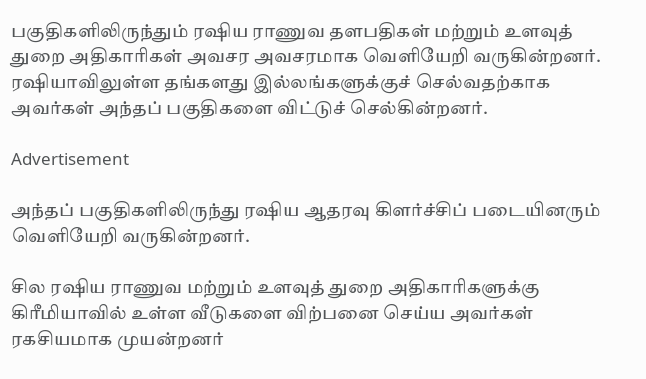பகுதிகளிலிருந்தும் ரஷிய ராணுவ தளபதிகள் மற்றும் உளவுத் துறை அதிகாரிகள் அவசர அவசரமாக வெளியேறி வருகின்றனர். ரஷியாவிலுள்ள தங்களது இல்லங்களுக்குச் செல்வதற்காக அவர்கள் அந்தப் பகுதிகளை விட்டுச் செல்கின்றனர்.

Advertisement

அந்தப் பகுதிகளிலிருந்து ரஷிய ஆதரவு கிளர்ச்சிப் படையினரும் வெளியேறி வருகின்றனர்.

சில ரஷிய ராணுவ மற்றும் உளவுத் துறை அதிகாரிகளுக்கு கிரீமியாவில் உள்ள வீடுகளை விற்பனை செய்ய அவர்கள் ரகசியமாக முயன்றனர்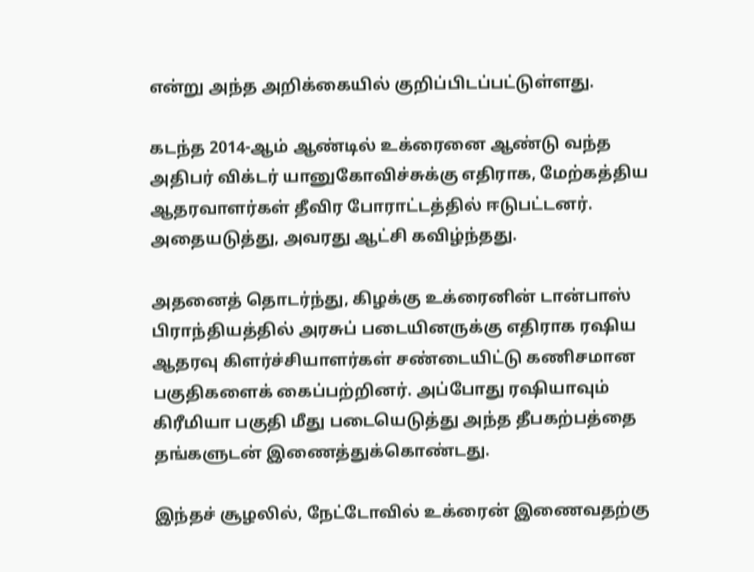என்று அந்த அறிக்கையில் குறிப்பிடப்பட்டுள்ளது.

கடந்த 2014-ஆம் ஆண்டில் உக்ரைனை ஆண்டு வந்த அதிபர் விக்டர் யானுகோவிச்சுக்கு எதிராக, மேற்கத்திய ஆதரவாளர்கள் தீவிர போராட்டத்தில் ஈடுபட்டனர். அதையடுத்து, அவரது ஆட்சி கவிழ்ந்தது.

அதனைத் தொடர்ந்து, கிழக்கு உக்ரைனின் டான்பாஸ் பிராந்தியத்தில் அரசுப் படையினருக்கு எதிராக ரஷிய ஆதரவு கிளர்ச்சியாளர்கள் சண்டையிட்டு கணிசமான பகுதிகளைக் கைப்பற்றினர். அப்போது ரஷியாவும் கிரீமியா பகுதி மீது படையெடுத்து அந்த தீபகற்பத்தை தங்களுடன் இணைத்துக்கொண்டது.

இந்தச் சூழலில், நேட்டோவில் உக்ரைன் இணைவதற்கு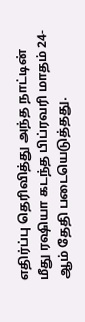எதிர்ப்பு தெரிவித்து அந்த நாட்டின் மீது ரஷியா கடந்த பிப்ரவரி மாதம் 24-ஆம் தேதி படையெடுத்தது.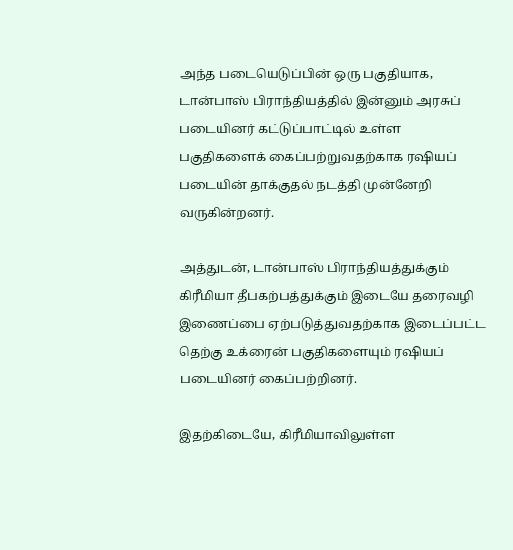அந்த படையெடுப்பின் ஒரு பகுதியாக, டான்பாஸ் பிராந்தியத்தில் இன்னும் அரசுப் படையினர் கட்டுப்பாட்டில் உள்ள பகுதிகளைக் கைப்பற்றுவதற்காக ரஷியப் படையின் தாக்குதல் நடத்தி முன்னேறி வருகின்றனர்.

அத்துடன், டான்பாஸ் பிராந்தியத்துக்கும் கிரீமியா தீபகற்பத்துக்கும் இடையே தரைவழி இணைப்பை ஏற்படுத்துவதற்காக இடைப்பட்ட தெற்கு உக்ரைன் பகுதிகளையும் ரஷியப் படையினர் கைப்பற்றினர்.

இதற்கிடையே, கிரீமியாவிலுள்ள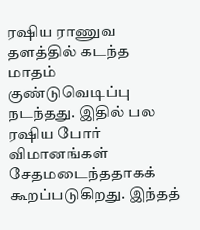ரஷிய ராணுவ தளத்தில் கடந்த மாதம் குண்டுவெடிப்பு நடந்தது. இதில் பல ரஷிய போர் விமானங்கள் சேதமடைந்ததாகக் கூறப்படுகிறது. இந்தத்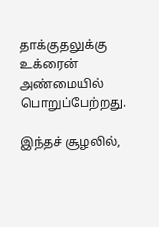தாக்குதலுக்கு உக்ரைன் அண்மையில் பொறுப்பேற்றது.

இந்தச் சூழலில்,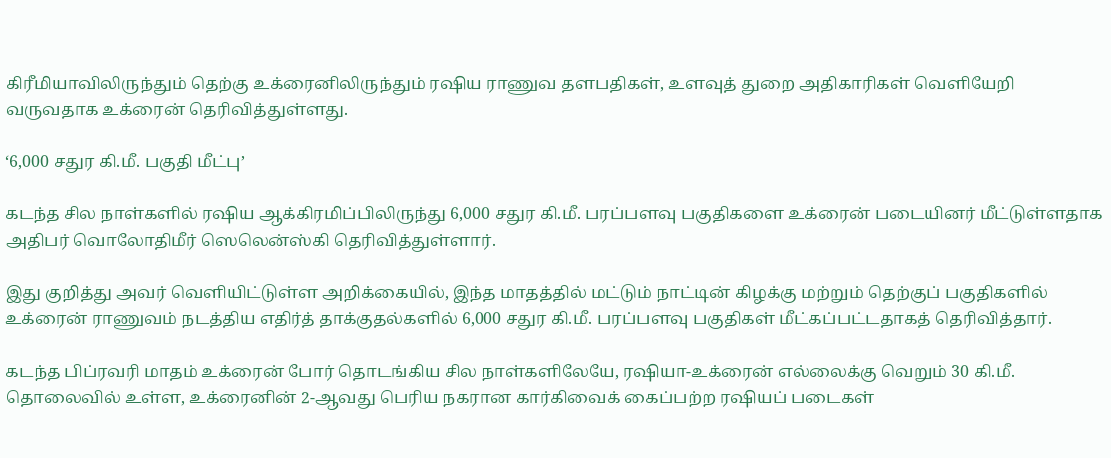கிரீமியாவிலிருந்தும் தெற்கு உக்ரைனிலிருந்தும் ரஷிய ராணுவ தளபதிகள், உளவுத் துறை அதிகாரிகள் வெளியேறி வருவதாக உக்ரைன் தெரிவித்துள்ளது.

‘6,000 சதுர கி.மீ. பகுதி மீட்பு’

கடந்த சில நாள்களில் ரஷிய ஆக்கிரமிப்பிலிருந்து 6,000 சதுர கி.மீ. பரப்பளவு பகுதிகளை உக்ரைன் படையினர் மீட்டுள்ளதாக அதிபர் வொலோதிமீர் ஸெலென்ஸ்கி தெரிவித்துள்ளார்.

இது குறித்து அவர் வெளியிட்டுள்ள அறிக்கையில், இந்த மாதத்தில் மட்டும் நாட்டின் கிழக்கு மற்றும் தெற்குப் பகுதிகளில் உக்ரைன் ராணுவம் நடத்திய எதிர்த் தாக்குதல்களில் 6,000 சதுர கி.மீ. பரப்பளவு பகுதிகள் மீட்கப்பட்டதாகத் தெரிவித்தார்.

கடந்த பிப்ரவரி மாதம் உக்ரைன் போர் தொடங்கிய சில நாள்களிலேயே, ரஷியா-உக்ரைன் எல்லைக்கு வெறும் 30 கி.மீ. தொலைவில் உள்ள, உக்ரைனின் 2-ஆவது பெரிய நகரான கார்கிவைக் கைப்பற்ற ரஷியப் படைகள்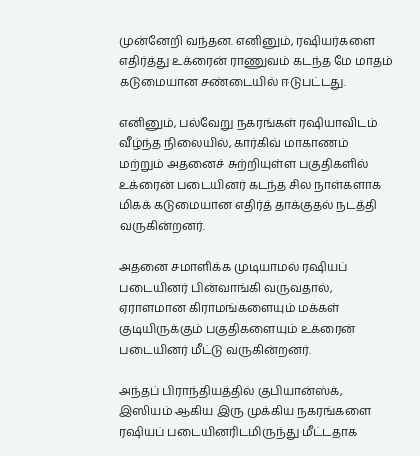முன்னேறி வந்தன. எனினும், ரஷியர்களை எதிர்த்து உக்ரைன் ராணுவம் கடந்த மே மாதம் கடுமையான சண்டையில் ஈடுபட்டது.

எனினும், பல்வேறு நகரங்கள் ரஷியாவிடம் வீழ்ந்த நிலையில், கார்கிவ் மாகாணம் மற்றும் அதனைச் சுற்றியுள்ள பகுதிகளில் உக்ரைன் படையினர் கடந்த சில நாள்களாக மிகக் கடுமையான எதிர்த் தாக்குதல் நடத்தி வருகின்றனர்.

அதனை சமாளிக்க முடியாமல் ரஷியப் படையினர் பின்வாங்கி வருவதால், ஏராளமான கிராமங்களையும் மக்கள் குடியிருக்கும் பகுதிகளையும் உக்ரைன் படையினர் மீட்டு வருகின்றனர்.

அந்தப் பிராந்தியத்தில் குபியான்ஸ்க், இஸியம் ஆகிய இரு முக்கிய நகரங்களை ரஷியப் படையினரிடமிருந்து மீட்டதாக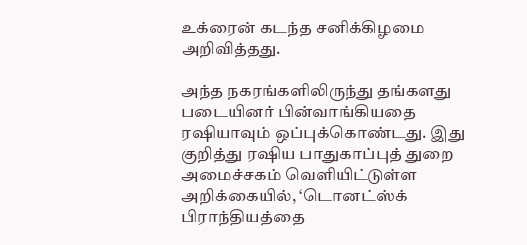உக்ரைன் கடந்த சனிக்கிழமை அறிவித்தது.

அந்த நகரங்களிலிருந்து தங்களது படையினர் பின்வாங்கியதை ரஷியாவும் ஒப்புக்கொண்டது. இது குறித்து ரஷிய பாதுகாப்புத் துறை அமைச்சகம் வெளியிட்டுள்ள அறிக்கையில், ‘டொனட்ஸ்க் பிராந்தியத்தை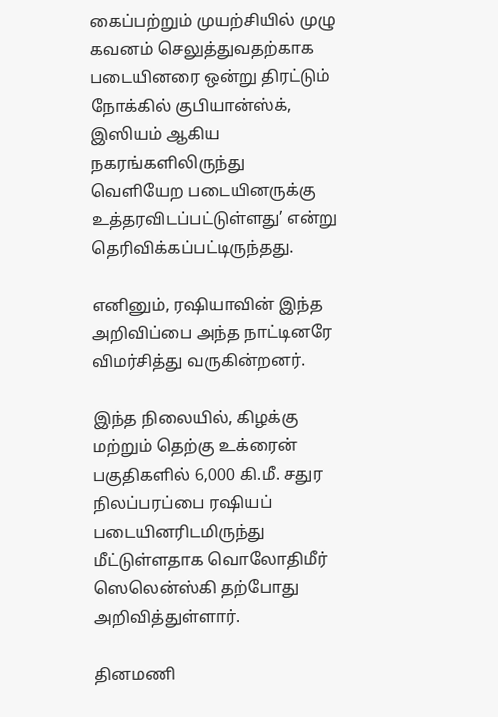கைப்பற்றும் முயற்சியில் முழு கவனம் செலுத்துவதற்காக படையினரை ஒன்று திரட்டும் நோக்கில் குபியான்ஸ்க், இஸியம் ஆகிய நகரங்களிலிருந்து வெளியேற படையினருக்கு உத்தரவிடப்பட்டுள்ளது’ என்று தெரிவிக்கப்பட்டிருந்தது.

எனினும், ரஷியாவின் இந்த அறிவிப்பை அந்த நாட்டினரே விமர்சித்து வருகின்றனர்.

இந்த நிலையில், கிழக்கு மற்றும் தெற்கு உக்ரைன் பகுதிகளில் 6,000 கி.மீ. சதுர நிலப்பரப்பை ரஷியப் படையினரிடமிருந்து மீட்டுள்ளதாக வொலோதிமீர் ஸெலென்ஸ்கி தற்போது அறிவித்துள்ளார்.

தினமணி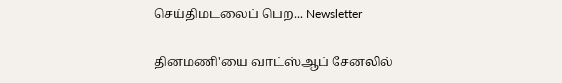செய்திமடலைப் பெற... Newsletter

தினமணி'யை வாட்ஸ்ஆப் சேனலில்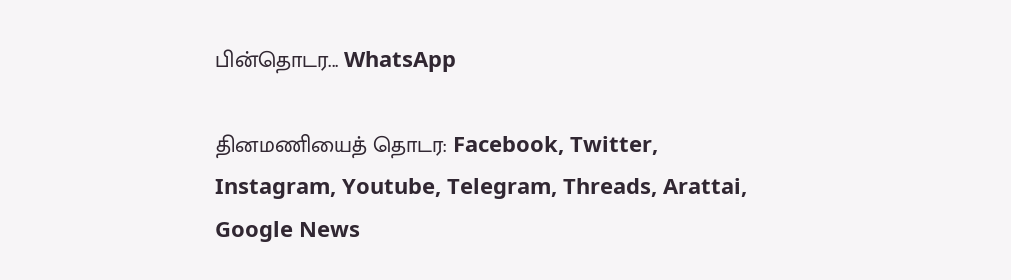பின்தொடர... WhatsApp

தினமணியைத் தொடர: Facebook, Twitter, Instagram, Youtube, Telegram, Threads, Arattai, Google News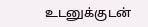உடனுக்குடன்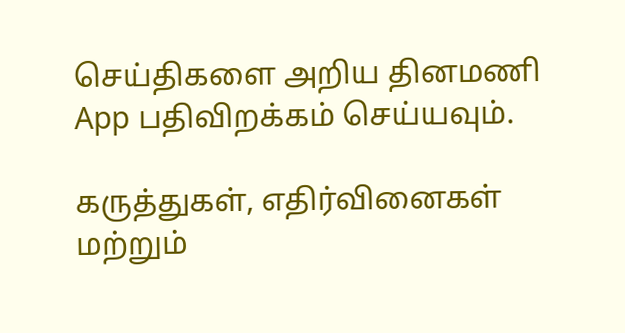செய்திகளை அறிய தினமணி App பதிவிறக்கம் செய்யவும்.

கருத்துகள், எதிர்வினைகள் மற்றும்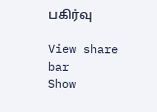பகிர்வு

View share bar
Show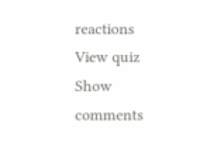reactions
View quiz
Show comments